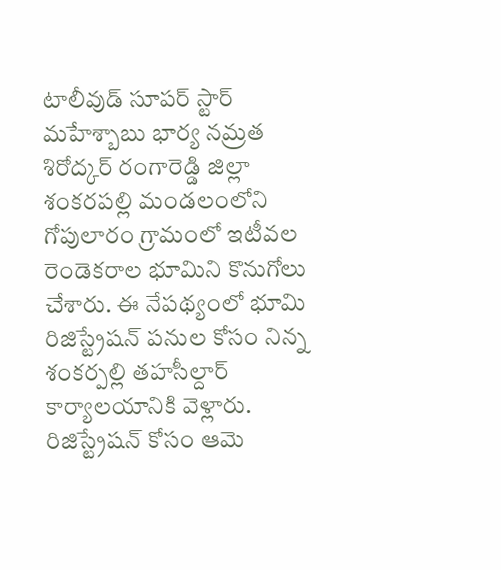టాలీవుడ్ సూపర్ స్టార్ మహేశ్బాబు భార్య నమ్రత శిరోద్కర్ రంగారెడ్డి జిల్లా శంకరపల్లి మండలంలోని గోపులారం గ్రామంలో ఇటీవల రెండెకరాల భూమిని కొనుగోలు చేశారు. ఈ నేపథ్యంలో భూమి రిజిస్ట్రేషన్ పనుల కోసం నిన్న శంకర్పల్లి తహసీల్దార్ కార్యాలయానికి వెళ్లారు. రిజిస్ట్రేషన్ కోసం ఆమె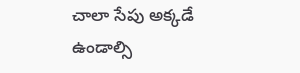చాలా సేపు అక్కడే ఉండాల్సి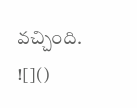వచ్చింది.
![]()